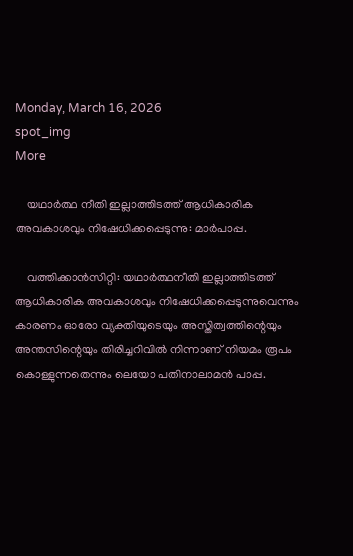Monday, March 16, 2026
spot_img
More

    യഥാര്‍ത്ഥ നീതി ഇല്ലാത്തിടത്ത് ആധികാരിക അവകാശവും നിഷേധിക്കപ്പെടുന്നു: മാര്‍പാപ്പ.

    വത്തിക്കാന്‍സിറ്റി: യഥാര്‍ത്ഥനീതി ഇല്ലാത്തിടത്ത് ആധികാരിക അവകാശവും നിഷേധിക്കപ്പെടുന്നുവെന്നും കാരണം ഓരോ വ്യക്തിയുടെയും അസ്തിത്വത്തിന്റെയും അന്തസിന്റെയും തിരിച്ചറിവില്‍ നിന്നാണ് നിയമം രൂപം കൊള്ളുന്നതെന്നും ലെയോ പതിനാലാമന്‍ പാപ്പ.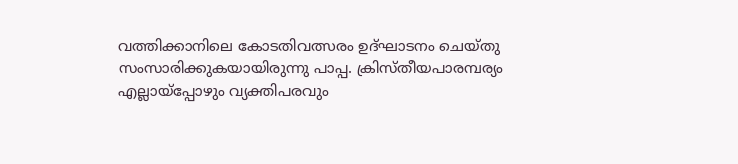വത്തിക്കാനിലെ കോടതിവത്സരം ഉദ്ഘാടനം ചെയ്തു സംസാരിക്കുകയായിരുന്നു പാപ്പ. ക്രിസ്തീയപാരമ്പര്യം എല്ലായ്‌പ്പോഴും വ്യക്തിപരവും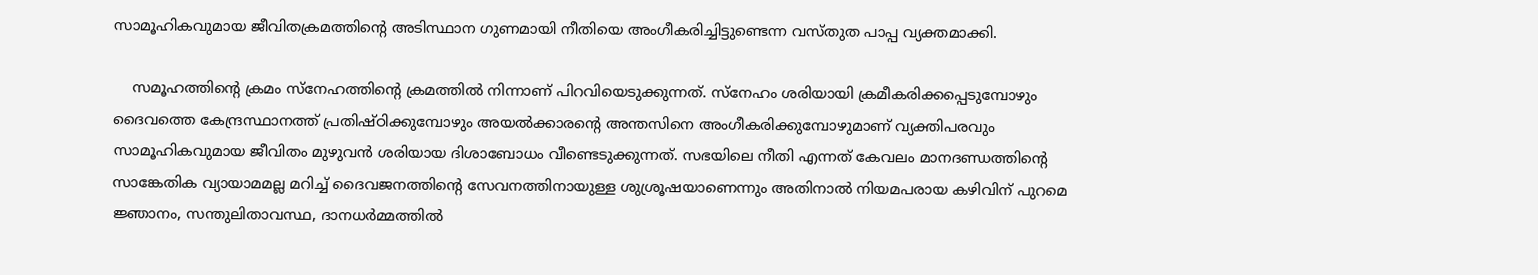സാമൂഹികവുമായ ജീവിതക്രമത്തിന്റെ അടിസ്ഥാന ഗുണമായി നീതിയെ അംഗീകരിച്ചിട്ടുണ്ടെന്ന വസ്തുത പാപ്പ വ്യക്തമാക്കി.

    സമൂഹത്തിന്റെ ക്രമം സ്‌നേഹത്തിന്റെ ക്രമത്തില്‍ നിന്നാണ് പിറവിയെടുക്കുന്നത്. സ്‌നേഹം ശരിയായി ക്രമീകരിക്കപ്പെടുമ്പോഴും ദൈവത്തെ കേന്ദ്രസ്ഥാനത്ത് പ്രതിഷ്ഠിക്കുമ്പോഴും അയല്‍ക്കാരന്റെ അന്തസിനെ അംഗീകരിക്കുമ്പോഴുമാണ് വ്യക്തിപരവും സാമൂഹികവുമായ ജീവിതം മുഴുവന്‍ ശരിയായ ദിശാബോധം വീണ്ടെടുക്കുന്നത്. സഭയിലെ നീതി എന്നത് കേവലം മാനദണ്ഡത്തിന്റെ സാങ്കേതിക വ്യായാമമല്ല മറിച്ച് ദൈവജനത്തിന്റെ സേവനത്തിനായുള്ള ശുശ്രൂഷയാണെന്നും അതിനാല്‍ നിയമപരായ കഴിവിന് പുറമെ ജ്ഞാനം, സന്തുലിതാവസ്ഥ, ദാനധര്‍മ്മത്തില്‍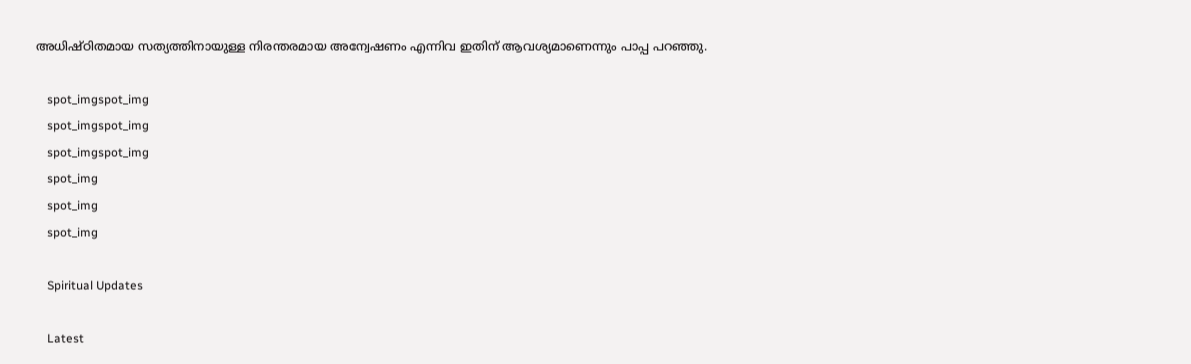അധിഷ്ഠിതമായ സത്യത്തിനായുള്ള നിരന്തരമായ അന്വേഷണം എന്നിവ ഇതിന് ആവശ്യമാണെന്നും പാപ്പ പറഞ്ഞു.

    spot_imgspot_img
    spot_imgspot_img
    spot_imgspot_img
    spot_img
    spot_img
    spot_img

    Spiritual Updates

    Latest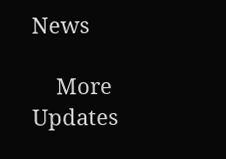News

    More Updates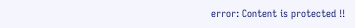error: Content is protected !!